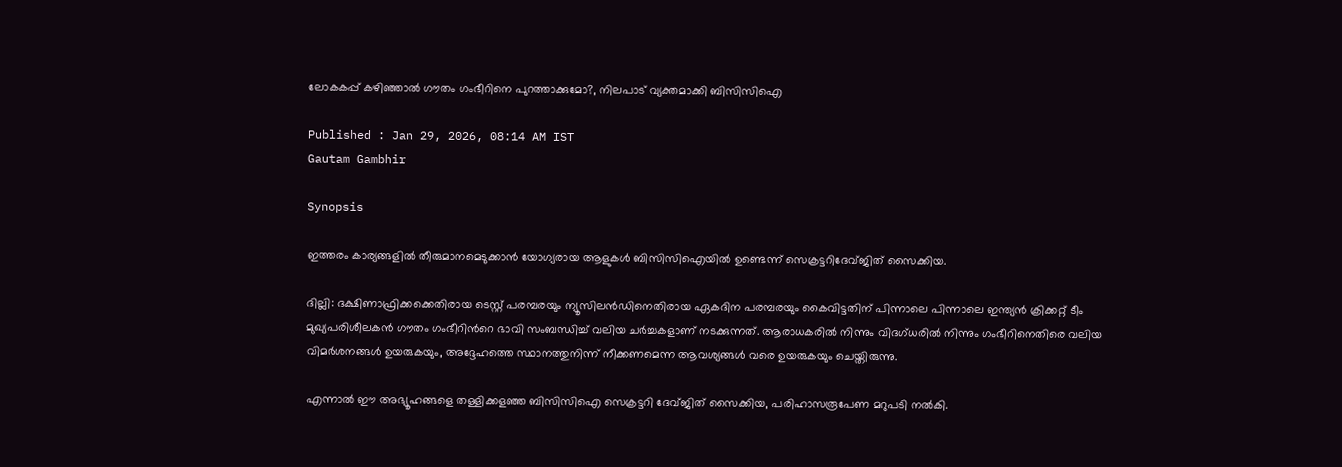ലോകകപ്പ് കഴിഞ്ഞാല്‍ ഗൗതം ഗംഭീറിനെ പുറത്താക്കുമോ?, നിലപാട് വ്യക്തമാക്കി ബിസിസിഐ

Published : Jan 29, 2026, 08:14 AM IST
Gautam Gambhir

Synopsis

ഇത്തരം കാര്യങ്ങളിൽ തീരുമാനമെടുക്കാൻ യോഗ്യരായ ആളുകൾ ബിസിസിഐയിൽ ഉണ്ടെന്ന് സെക്രട്ടറിദേവ്ജിത് സൈക്കിയ.

ദില്ലി: ദക്ഷിണാഫ്രിക്കക്കെതിരായ ടെസ്റ്റ് പരമ്പരയും ന്യൂസിലൻഡിനെതിരായ ഏകദിന പരമ്പരയും കൈവിട്ടതിന് പിന്നാലെ പിന്നാലെ ഇന്ത്യൻ ക്രിക്കറ്റ് ടീം മുഖ്യപരിശീലകന്‍ ഗൗതം ഗംഭീറിന്‍റെ ഭാവി സംബന്ധിച്ച് വലിയ ചർച്ചകളാണ് നടക്കുന്നത്. ആരാധകരിൽ നിന്നും വിദഗ്ധരിൽ നിന്നും ഗംഭീറിനെതിരെ വലിയ വിമർശനങ്ങൾ ഉയരുകയും, അദ്ദേഹത്തെ സ്ഥാനത്തുനിന്ന് നീക്കണമെന്ന ആവശ്യങ്ങൾ വരെ ഉയരുകയും ചെയ്തിരുന്നു.

എന്നാൽ ഈ അഭ്യൂഹങ്ങളെ തള്ളിക്കളഞ്ഞ ബിസിസിഐ സെക്രട്ടറി ദേവ്ജിത് സൈക്കിയ, പരിഹാസരൂപേണ മറുപടി നൽകി.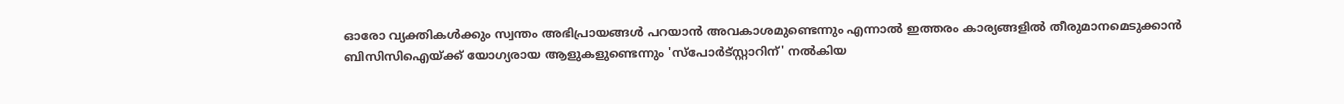ഓരോ വ്യക്തികൾക്കും സ്വന്തം അഭിപ്രായങ്ങൾ പറയാൻ അവകാശമുണ്ടെന്നും എന്നാൽ ഇത്തരം കാര്യങ്ങളിൽ തീരുമാനമെടുക്കാൻ ബിസിസിഐയ്ക്ക് യോഗ്യരായ ആളുകളുണ്ടെന്നും 'സ്പോർട്‌സ്റ്റാറിന്' നൽകിയ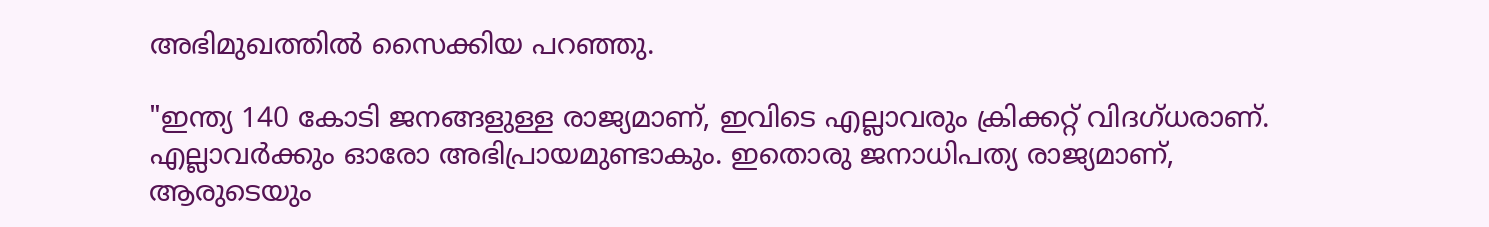അഭിമുഖത്തിൽ സൈക്കിയ പറഞ്ഞു.

"ഇന്ത്യ 140 കോടി ജനങ്ങളുള്ള രാജ്യമാണ്, ഇവിടെ എല്ലാവരും ക്രിക്കറ്റ് വിദഗ്ധരാണ്. എല്ലാവർക്കും ഓരോ അഭിപ്രായമുണ്ടാകും. ഇതൊരു ജനാധിപത്യ രാജ്യമാണ്, ആരുടെയും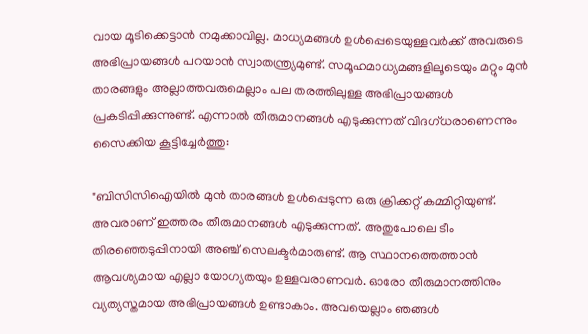വായ മൂടിക്കെട്ടാൻ നമുക്കാവില്ല. മാധ്യമങ്ങൾ ഉൾപ്പെടെയുള്ളവർക്ക് അവരുടെ അഭിപ്രായങ്ങൾ പറയാൻ സ്വാതന്ത്ര്യമുണ്ട്. സമൂഹമാധ്യമങ്ങളിലൂടെയും മറ്റും മുൻ താരങ്ങളും അല്ലാത്തവരുമെല്ലാം പല തരത്തിലുള്ള അഭിപ്രായങ്ങൾ പ്രകടിപ്പിക്കുന്നുണ്ട്. എന്നാല്‍ തീരുമാനങ്ങൾ എടുക്കുന്നത് വിദഗ്ധരാണെന്നും സൈക്കിയ കൂട്ടിച്ചേർത്തു:

"ബിസിസിഐയിൽ മുൻ താരങ്ങൾ ഉൾപ്പെടുന്ന ഒരു ക്രിക്കറ്റ് കമ്മിറ്റിയുണ്ട്. അവരാണ് ഇത്തരം തീരുമാനങ്ങൾ എടുക്കുന്നത്. അതുപോലെ ടീം തിരഞ്ഞെടുപ്പിനായി അഞ്ച് സെലക്ടർമാരുണ്ട്. ആ സ്ഥാനത്തെത്താൻ ആവശ്യമായ എല്ലാ യോഗ്യതയും ഉള്ളവരാണവർ. ഓരോ തീരുമാനത്തിനും വ്യത്യസ്തമായ അഭിപ്രായങ്ങൾ ഉണ്ടാകാം. അവയെല്ലാം ഞങ്ങൾ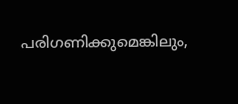പരിഗണിക്കുമെങ്കിലും,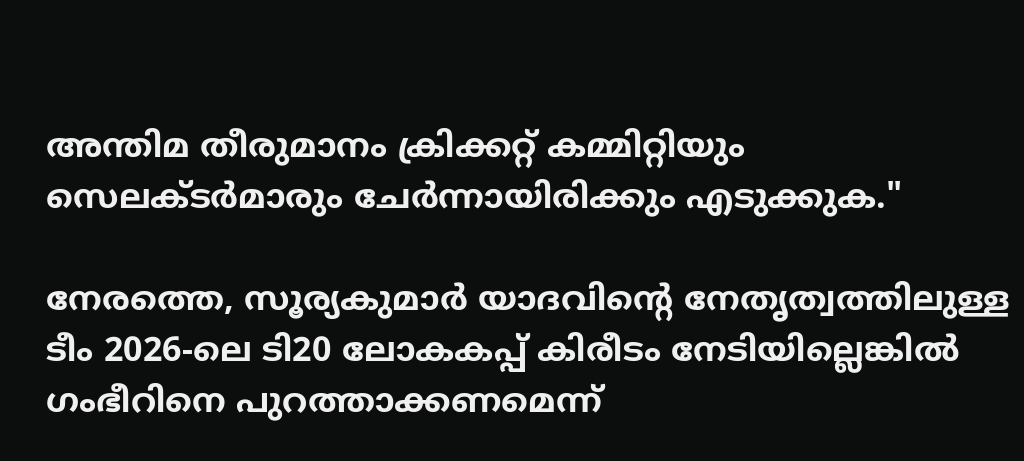അന്തിമ തീരുമാനം ക്രിക്കറ്റ് കമ്മിറ്റിയും സെലക്ടർമാരും ചേർന്നായിരിക്കും എടുക്കുക."

നേരത്തെ, സൂര്യകുമാർ യാദവിന്റെ നേതൃത്വത്തിലുള്ള ടീം 2026-ലെ ടി20 ലോകകപ്പ് കിരീടം നേടിയില്ലെങ്കിൽ ഗംഭീറിനെ പുറത്താക്കണമെന്ന്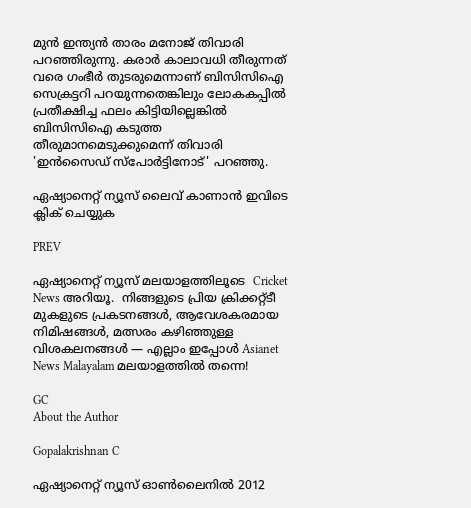മുൻ ഇന്ത്യൻ താരം മനോജ് തിവാരി പറഞ്ഞിരുന്നു. കരാർ കാലാവധി തീരുന്നത് വരെ ഗംഭീർ തുടരുമെന്നാണ് ബിസിസിഐ സെക്രട്ടറി പറയുന്നതെങ്കിലും ലോകകപ്പിൽ പ്രതീക്ഷിച്ച ഫലം കിട്ടിയില്ലെങ്കിൽ ബിസിസിഐ കടുത്ത തീരുമാനമെടുക്കുമെന്ന് തിവാരി 'ഇൻസൈഡ് സ്പോർട്ടിനോട്' പറഞ്ഞു.

ഏഷ്യാനെറ്റ് ന്യൂസ് ലൈവ് കാണാന്‍ ഇവിടെ ക്ലിക് ചെയ്യുക

PREV

ഏഷ്യാനെറ്റ് ന്യൂസ് മലയാളത്തിലൂടെ  Cricket News അറിയൂ.  നിങ്ങളുടെ പ്രിയ ക്രിക്കറ്റ്ടീ മുകളുടെ പ്രകടനങ്ങൾ, ആവേശകരമായ നിമിഷങ്ങൾ, മത്സരം കഴിഞ്ഞുള്ള വിശകലനങ്ങൾ — എല്ലാം ഇപ്പോൾ Asianet News Malayalam മലയാളത്തിൽ തന്നെ!

GC
About the Author

Gopalakrishnan C

ഏഷ്യാനെറ്റ് ന്യൂസ് ഓണ്‍ലൈനില്‍ 2012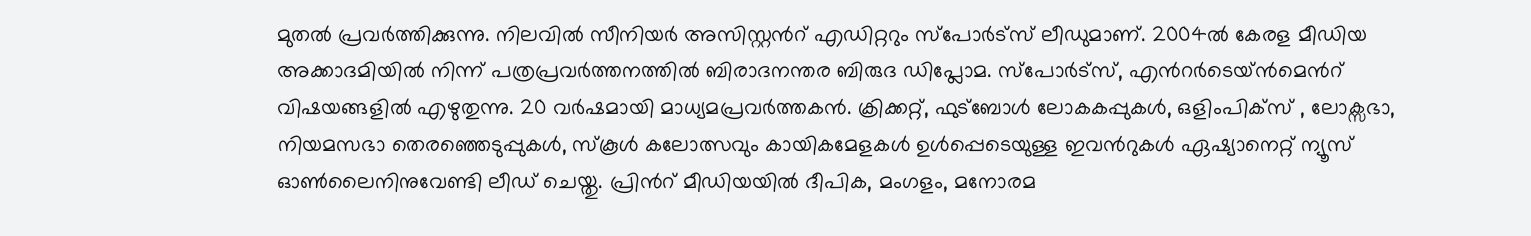മുതല്‍ പ്രവര്‍ത്തിക്കുന്നു. നിലവില്‍ സീനിയര്‍ അസിസ്റ്റന്‍റ് എഡിറ്ററും സ്പോർട്സ് ലീഡുമാണ്. 2004ൽ കേരള മീഡിയ അക്കാദമിയില്‍ നിന്ന് പത്രപ്രവര്‍ത്തനത്തില്‍ ബിരാദനന്തര ബിരുദ ഡിപ്ലോമ. സ്പോര്‍ട്സ്, എന്‍റര്‍ടെയ്ൻമെന്‍റ് വിഷയങ്ങളില്‍ എഴുതുന്നു. 20 വര്‍ഷമായി മാധ്യമപ്രവര്‍ത്തകൻ. ക്രിക്കറ്റ്, ഫുട്ബോള്‍ ലോകകപ്പുകൾ, ഒളിംപിക്സ് , ലോക്സഭാ, നിയമസഭാ തെരഞ്ഞെടുപ്പുകള്‍, സ്കൂള്‍ കലോത്സവും കായികമേളകള്‍ ഉള്‍പ്പെടെയുള്ള ഇവന്‍റുകള്‍ ഏഷ്യാനെറ്റ് ന്യൂസ് ഓണ്‍ലൈനിനുവേണ്ടി ലീഡ് ചെയ്തു. പ്രിന്‍റ് മീഡിയയില്‍ ദീപിക, മംഗളം, മനോരമ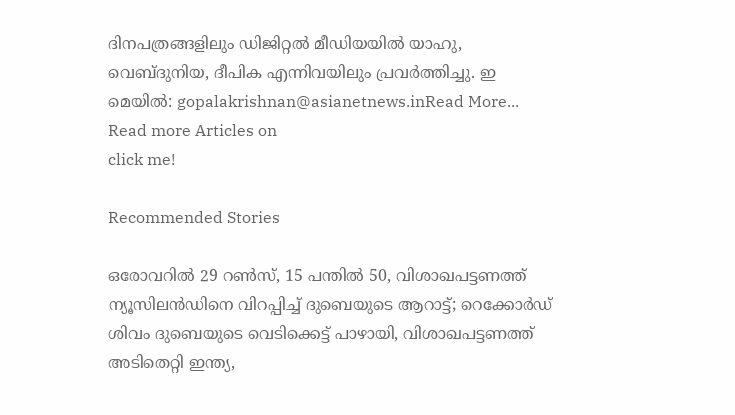ദിനപത്രങ്ങളിലും ഡിജിറ്റൽ മീഡിയയില്‍ യാഹു, വെബ്ദുനിയ, ദീപിക എന്നിവയിലും പ്രവര്‍ത്തിച്ചു. ഇ മെയില്‍: gopalakrishnan@asianetnews.inRead More...
Read more Articles on
click me!

Recommended Stories

ഒരോവറിൽ 29 റൺസ്, 15 പന്തില്‍ 50, വിശാഖപട്ടണത്ത് ന്യൂസിലന്‍ഡിനെ വിറപ്പിച്ച് ദുബെയുടെ ആറാട്ട്; റെക്കോർഡ്
ശിവം ദുബെയുടെ വെടിക്കെട്ട് പാഴായി, വിശാഖപട്ടണത്ത് അടിതെറ്റി ഇന്ത്യ,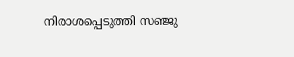നിരാശപ്പെടുത്തി സഞ്ജു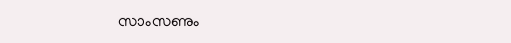സാംസണും